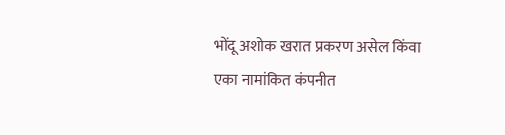भोंदू अशोक खरात प्रकरण असेल किंवा एका नामांकित कंपनीत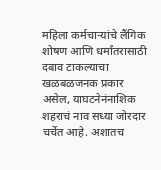महिला कर्मचाऱ्यांचे लैंगिक शोषण आणि धर्मांतरासाठी दबाव टाकल्याचा खळबळजनक प्रकार असेल, याघटनेनंनाशिक शहराचं नाव सध्या जोरदार चर्चेत आहे. अशातच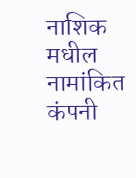नाशिक मधील नामांकित कंपनी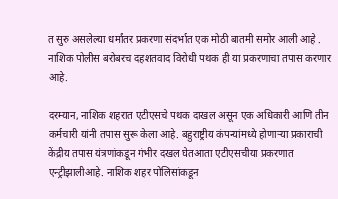त सुरु असलेल्या धर्मांतर प्रकरणा संदर्भात एक मोठी बातमी समोर आली आहे . नाशिक पोलीस बरोबरच दहशतवाद विरोधी पथक ही या प्रकरणाचा तपास करणार आहे.

दरम्यान, नाशिक शहरात एटीएसचे पथक दाखल असून एक अधिकारी आणि तीन कर्मचारी यांनी तपास सुरू केला आहे. बहुराष्ट्रीय कंपन्यांमध्ये होणाऱ्या प्रकाराची केंद्रीय तपास यंत्रणांकडून गंभीर दखल घेतआता एटीएसचीया प्रकरणात एन्ट्रीझालीआहे. नाशिक शहर पोलिसांकडून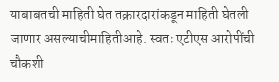याबाबतची माहिती घेत तक्रारदारांकडून माहिती घेतली जाणार असल्याचीमाहितीआहे. स्वतः एटीएस आरोपींची चौकशी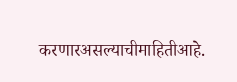करणारअसल्याचीमाहितीआहे.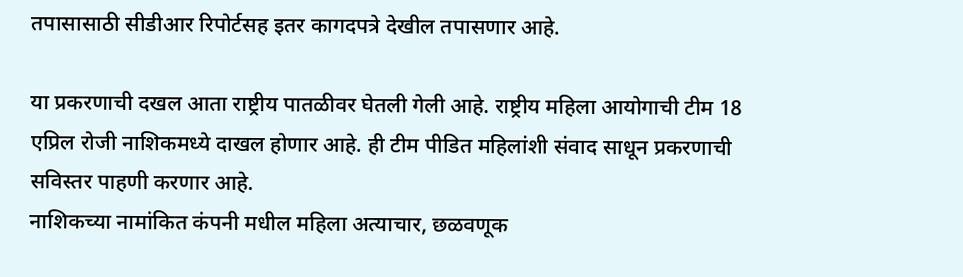तपासासाठी सीडीआर रिपोर्टसह इतर कागदपत्रे देखील तपासणार आहे.

या प्रकरणाची दखल आता राष्ट्रीय पातळीवर घेतली गेली आहे. राष्ट्रीय महिला आयोगाची टीम 18 एप्रिल रोजी नाशिकमध्ये दाखल होणार आहे. ही टीम पीडित महिलांशी संवाद साधून प्रकरणाची सविस्तर पाहणी करणार आहे.
नाशिकच्या नामांकित कंपनी मधील महिला अत्याचार, छळवणूक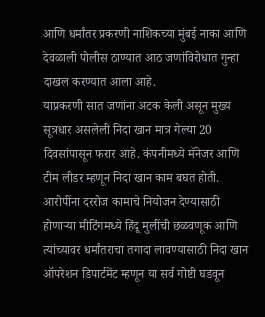आणि धर्मांतर प्रकरणी नाशिकच्या मुंबई नाका आणि देवळाली पोलीस ठाण्यात आठ जणांविरोधात गुन्हा दाखल करण्यात आला आहे.
याप्रकरणी सात जणांना अटक केली असून मुख्य सूत्रधार असलेली निदा खान मात्र गेल्या 20 दिवसांपासून फरार आहे. कंपनीमध्ये मॅनेजर आणि टीम लीडर म्हणून निदा खान काम बघत होती. आरोपींना दररोज कामाचे नियोजन देण्यासाठी होणाऱ्या मीटिंगमध्ये हिंदू मुलींची छळवणूक आणि त्यांच्यावर धर्मांतराचा तगादा लावण्यासाठी निदा खान ऑपरेशन डिपार्टमेंट म्हणून या सर्व गोष्टी घडवून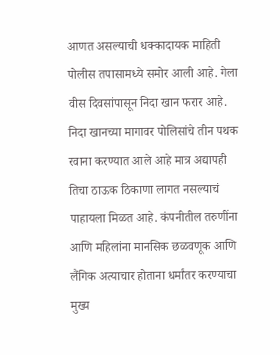आणत असल्याची धक्कादायक माहिती पोलीस तपासामध्ये समोर आली आहे. गेला वीस दिवसांपासून निदा खान फरार आहे.
निदा खानच्या मागावर पोलिसांचे तीन पथक रवाना करण्यात आले आहे मात्र अद्यापही तिचा ठाऊक ठिकाणा लागत नसल्याचं पाहायला मिळत आहे. कंपनीतील तरुणींना आणि महिलांना मानसिक छळवणूक आणि लैंगिक अत्याचार होताना धर्मांतर करण्याचा मुख्य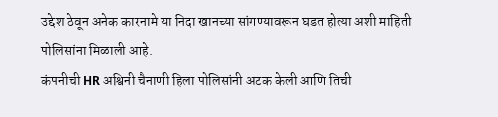उद्देश ठेवून अनेक कारनामे या निदा खानच्या सांगण्यावरून घडत होत्या अशी माहिती पोलिसांना मिळाली आहे.
कंपनीची HR अश्विनी चैनाणी हिला पोलिसांनी अटक केली आणि तिची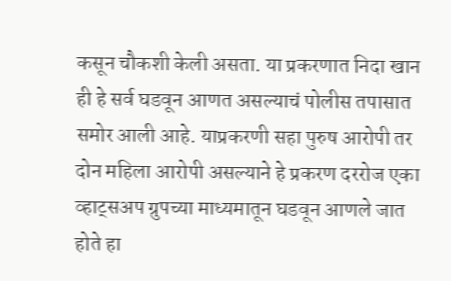कसून चौकशी केली असता. या प्रकरणात निदा खान ही हे सर्व घडवून आणत असल्याचं पोलीस तपासात समोर आली आहे. याप्रकरणी सहा पुरुष आरोपी तर दोन महिला आरोपी असल्याने हे प्रकरण दररोज एका व्हाट्सअप ग्रुपच्या माध्यमातून घडवून आणले जात होते हा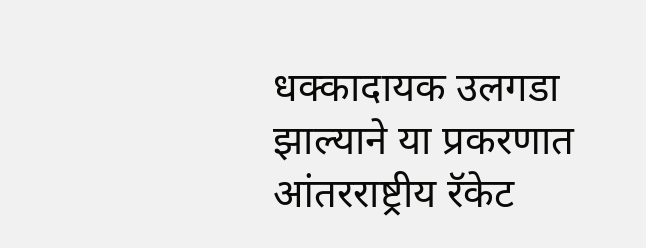धक्कादायक उलगडा झाल्याने या प्रकरणात आंतरराष्ट्रीय रॅकेट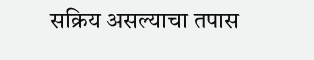सक्रिय असल्याचा तपास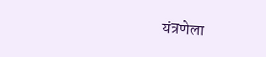यंत्रणेला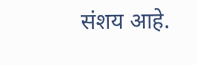संशय आहे.